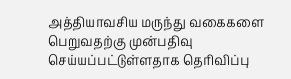அத்தியாவசிய மருந்து வகைகளை பெறுவதற்கு முன்பதிவு செய்யப்பட்டுள்ளதாக தெரிவிப்பு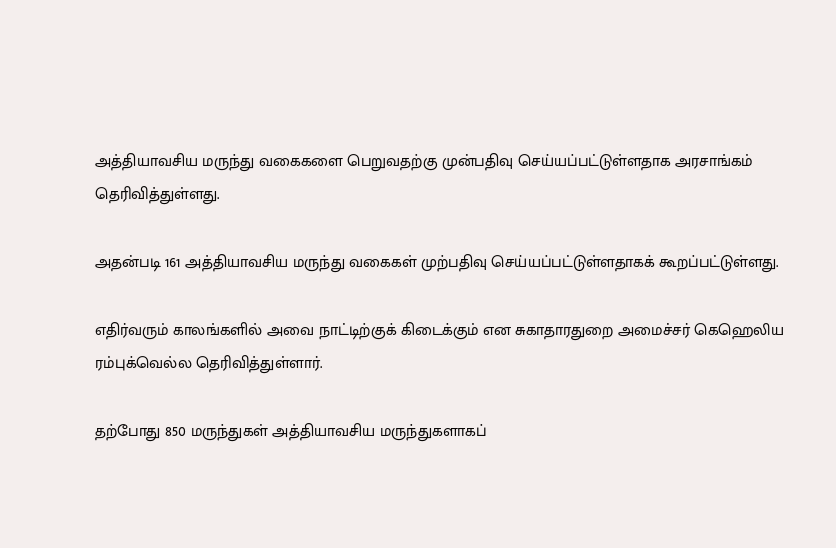அத்தியாவசிய மருந்து வகைகளை பெறுவதற்கு முன்பதிவு செய்யப்பட்டுள்ளதாக அரசாங்கம் தெரிவித்துள்ளது.

அதன்படி 161 அத்தியாவசிய மருந்து வகைகள் முற்பதிவு செய்யப்பட்டுள்ளதாகக் கூறப்பட்டுள்ளது.

எதிர்வரும் காலங்களில் அவை நாட்டிற்குக் கிடைக்கும் என சுகாதாரதுறை அமைச்சர் கெஹெலிய ரம்புக்வெல்ல தெரிவித்துள்ளார்.

தற்போது 850 மருந்துகள் அத்தியாவசிய மருந்துகளாகப்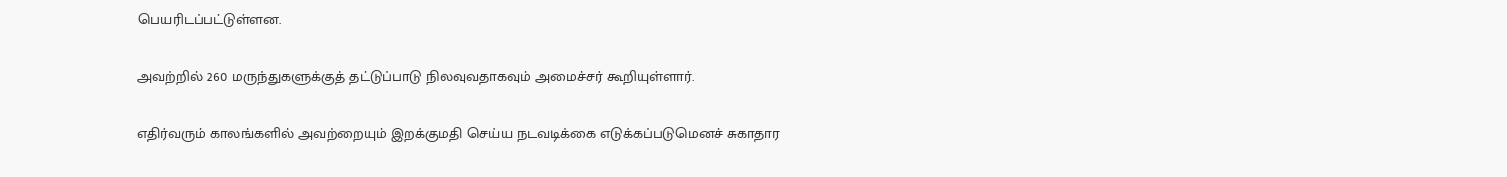பெயரிடப்பட்டுள்ளன.

அவற்றில் 260 மருந்துகளுக்குத் தட்டுப்பாடு நிலவுவதாகவும் அமைச்சர் கூறியுள்ளார்.

எதிர்வரும் காலங்களில் அவற்றையும் இறக்குமதி செய்ய நடவடிக்கை எடுக்கப்படுமெனச் சுகாதார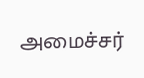அமைச்சர்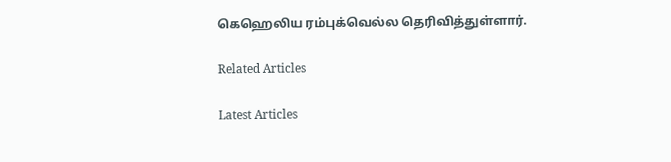கெஹெலிய ரம்புக்வெல்ல தெரிவித்துள்ளார்.

Related Articles

Latest Articles